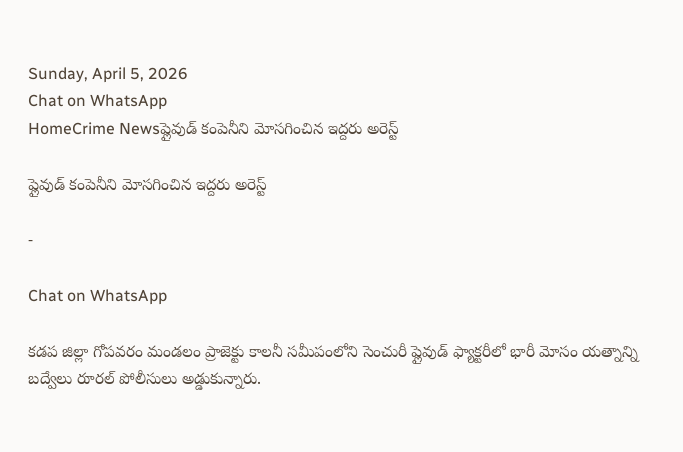Sunday, April 5, 2026
Chat on WhatsApp
HomeCrime Newsప్లైవుడ్ కంపెనీని మోసగించిన ఇద్దరు అరెస్ట్

ప్లైవుడ్ కంపెనీని మోసగించిన ఇద్దరు అరెస్ట్

-

Chat on WhatsApp

కడప జిల్లా గోపవరం మండలం ప్రాజెక్టు కాలనీ సమీపంలోని సెంచురీ ప్లైవుడ్ ఫ్యాక్టరీలో భారీ మోసం యత్నాన్ని బద్వేలు రూరల్ పోలీసులు అడ్డుకున్నారు.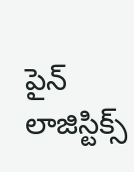పైన్ లాజిస్టిక్స్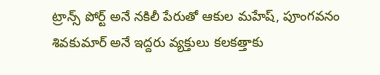ట్రాన్స్ పోర్ట్ అనే నకిలీ పేరుతో ఆకుల మహేష్, పూంగవనం శివకుమార్ అనే ఇద్దరు వ్యక్తులు కలకత్తాకు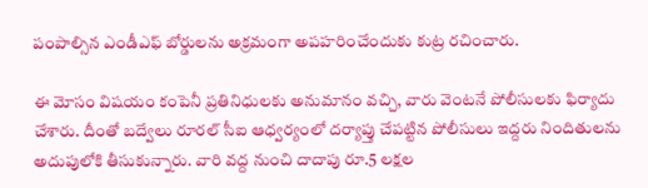పంపాల్సిన ఎండీఎఫ్ బోర్డులను అక్రమంగా అపహరించేందుకు కుట్ర రచించారు.

ఈ మోసం విషయం కంపెనీ ప్రతినిధులకు అనుమానం వచ్చి, వారు వెంటనే పోలీసులకు ఫిర్యాదు చేశారు. దీంతో బద్వేలు రూరల్ సీఐ ఆధ్వర్యంలో దర్యాప్తు చేపట్టిన పోలీసులు ఇద్దరు నిందితులను అదుపులోకి తీసుకున్నారు. వారి వద్ద నుంచి దాదాపు రూ.5 లక్షల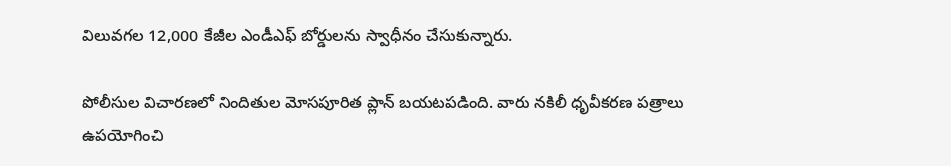విలువగల 12,000 కేజీల ఎండీఎఫ్ బోర్డులను స్వాధీనం చేసుకున్నారు.

పోలీసుల విచారణలో నిందితుల మోసపూరిత ప్లాన్ బయటపడింది. వారు నకిలీ ధృవీకరణ పత్రాలు ఉపయోగించి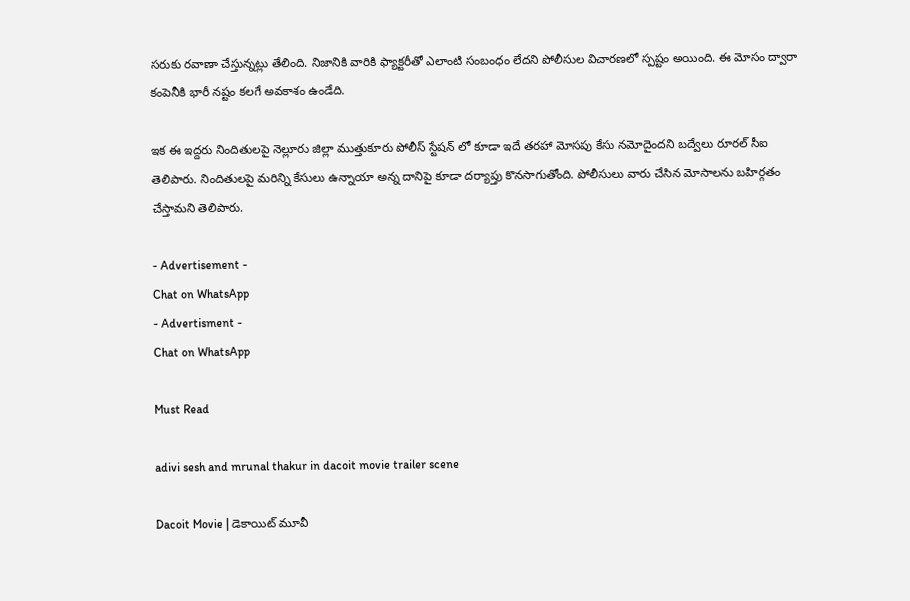సరుకు రవాణా చేస్తున్నట్లు తేలింది. నిజానికి వారికి ఫ్యాక్టరీతో ఎలాంటి సంబంధం లేదని పోలీసుల విచారణలో స్పష్టం అయింది. ఈ మోసం ద్వారా కంపెనీకి భారీ నష్టం కలగే అవకాశం ఉండేది.

ఇక ఈ ఇద్దరు నిందితులపై నెల్లూరు జిల్లా ముత్తుకూరు పోలీస్ స్టేషన్ లో కూడా ఇదే తరహా మోసపు కేసు నమోదైందని బద్వేలు రూరల్ సీఐ తెలిపారు. నిందితులపై మరిన్ని కేసులు ఉన్నాయా అన్న దానిపై కూడా దర్యాప్తు కొనసాగుతోంది. పోలీసులు వారు చేసిన మోసాలను బహిర్గతం చేస్తామని తెలిపారు.

- Advertisement -
Chat on WhatsApp
- Advertisment -
Chat on WhatsApp

Must Read

adivi sesh and mrunal thakur in dacoit movie trailer scene

Dacoit Movie | డెకాయిట్‌ మూవీ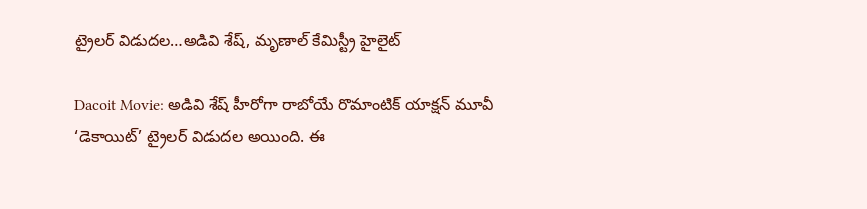ట్రైలర్ విడుదల…అడివి శేష్, మృణాల్ కేమిస్ట్రీ హైలైట్

Dacoit Movie: అడివి శేష్‌ హీరోగా రాబోయే రొమాంటిక్ యాక్షన్ మూవీ ‘డెకాయిట్‌’ ట్రైలర్ విడుదల అయింది. ఈ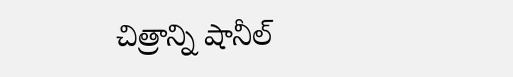చిత్రాన్ని షానీల్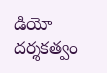డియో దర్శకత్వం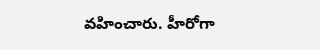వహించారు. హీరోగా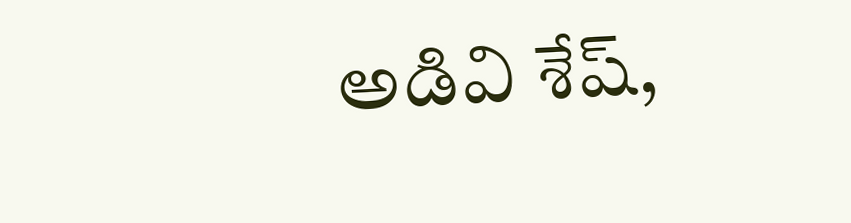అడివి శేష్‌,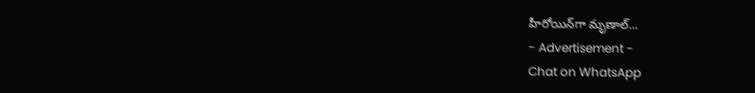హీరోయిన్‌గా మృణాల్...
- Advertisement -
Chat on WhatsApp